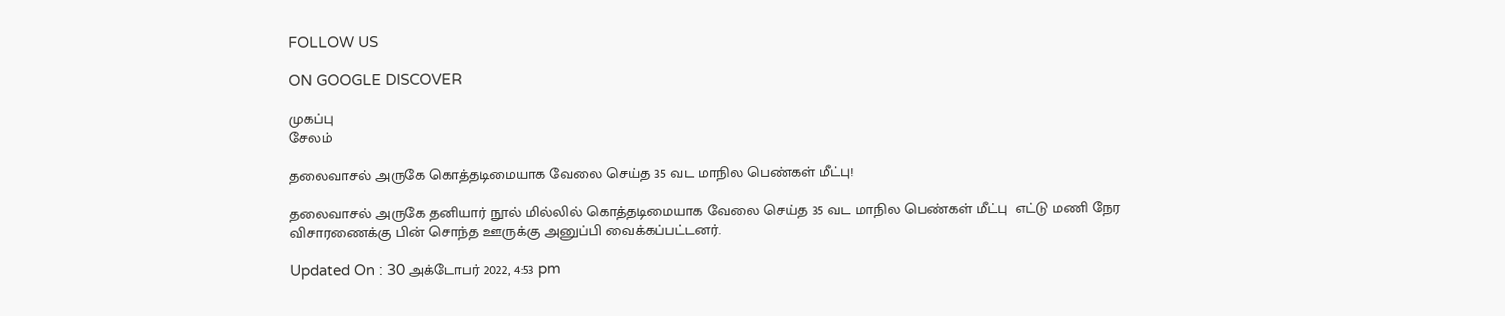FOLLOW US

ON GOOGLE DISCOVER

முகப்பு
சேலம்

தலைவாசல் அருகே கொத்தடிமையாக வேலை செய்த 35 வட மாநில பெண்கள் மீட்பு!

தலைவாசல் அருகே தனியார் நூல் மில்லில் கொத்தடிமையாக வேலை செய்த 35 வட மாநில பெண்கள் மீட்பு  எட்டு மணி நேர விசாரணைக்கு பின் சொந்த ஊருக்கு அனுப்பி வைக்கப்பட்டனர்.

Updated On : 30 அக்டோபர் 2022, 4:53 pm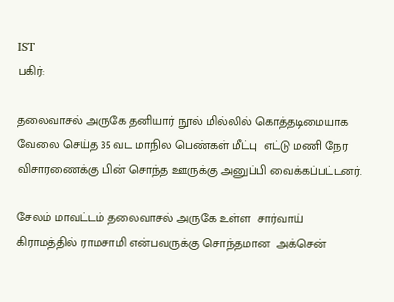IST
பகிர்:

தலைவாசல் அருகே தனியார் நூல் மில்லில் கொத்தடிமையாக வேலை செய்த 35 வட மாநில பெண்கள் மீட்பு  எட்டு மணி நேர விசாரணைக்கு பின் சொந்த ஊருக்கு அனுப்பி வைக்கப்பட்டனர்.

சேலம் மாவட்டம் தலைவாசல் அருகே உள்ள  சார்வாய் கிராமத்தில் ராமசாமி என்பவருக்கு சொந்தமான  அக்சென்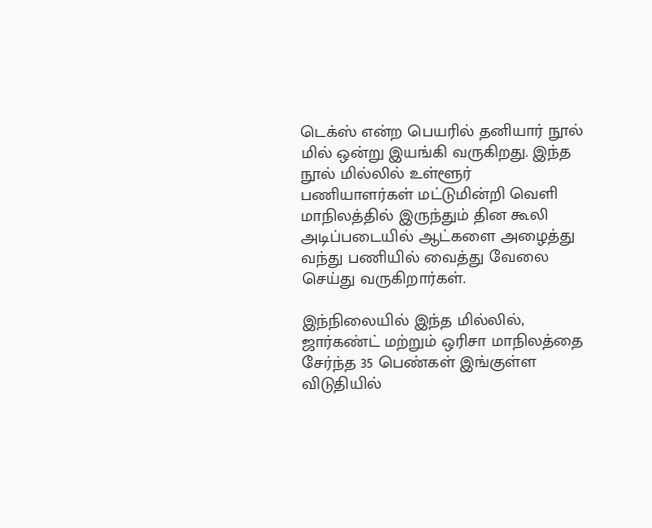டெக்ஸ் என்ற பெயரில் தனியார் நூல் மில் ஒன்று இயங்கி வருகிறது. இந்த நூல் மில்லில் உள்ளூர் பணியாளர்கள் மட்டுமின்றி வெளி மாநிலத்தில் இருந்தும் தின கூலி அடிப்படையில் ஆட்களை அழைத்து வந்து பணியில் வைத்து வேலை செய்து வருகிறார்கள்.

இந்நிலையில் இந்த மில்லில், ஜார்கண்ட் மற்றும் ஒரிசா மாநிலத்தை சேர்ந்த 35 பெண்கள் இங்குள்ள விடுதியில்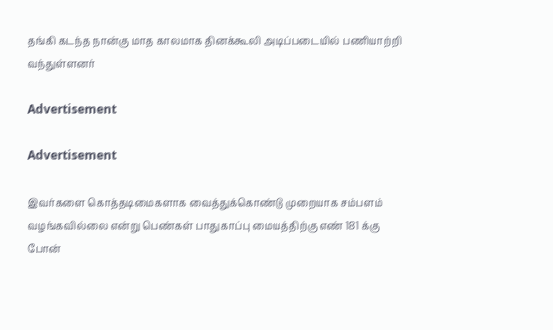தங்கி கடந்த நான்கு மாத காலமாக தினக்கூலி அடிப்படையில் பணியாற்றி வந்துள்ளனர்

Advertisement

Advertisement

இவர்களை கொத்தடிமைகளாக வைத்துக்கொண்டு முறையாக சம்பளம் வழங்கவில்லை என்று பெண்கள் பாதுகாப்பு மையத்திற்கு எண் 181 க்கு  போன்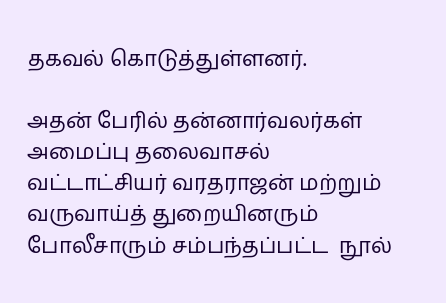தகவல் கொடுத்துள்ளனர்.

அதன் பேரில் தன்னார்வலர்கள் அமைப்பு தலைவாசல் வட்டாட்சியர் வரதராஜன் மற்றும் வருவாய்த் துறையினரும் போலீசாரும் சம்பந்தப்பட்ட  நூல்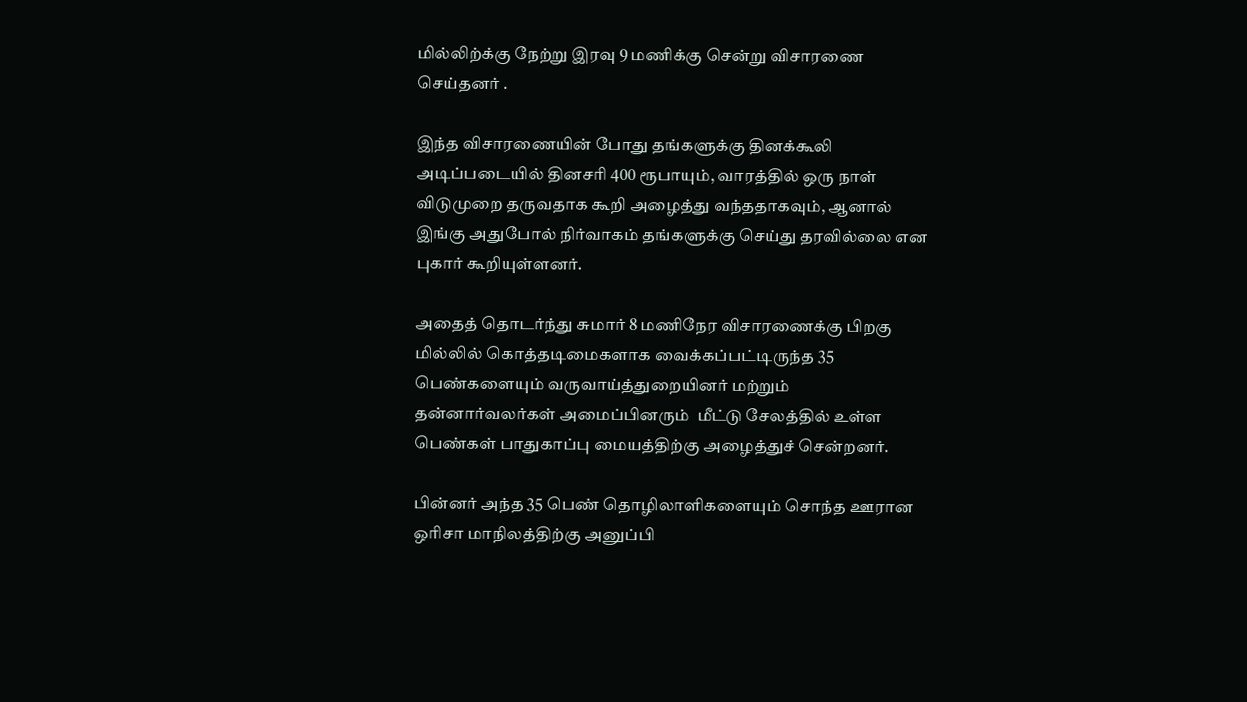மில்லிற்க்கு நேற்று இரவு 9 மணிக்கு சென்று விசாரணை செய்தனர் .

இந்த விசாரணையின் போது தங்களுக்கு தினக்கூலி அடிப்படையில் தினசரி 400 ரூபாயும், வாரத்தில் ஒரு நாள் விடுமுறை தருவதாக கூறி அழைத்து வந்ததாகவும், ஆனால் இங்கு அதுபோல் நிர்வாகம் தங்களுக்கு செய்து தரவில்லை என புகார் கூறியுள்ளனர்.

அதைத் தொடர்ந்து சுமார் 8 மணிநேர விசாரணைக்கு பிறகு மில்லில் கொத்தடிமைகளாக வைக்கப்பட்டிருந்த 35 பெண்களையும் வருவாய்த்துறையினர் மற்றும் தன்னார்வலர்கள் அமைப்பினரும்  மீட்டு சேலத்தில் உள்ள பெண்கள் பாதுகாப்பு மையத்திற்கு அழைத்துச் சென்றனர்.

பின்னர் அந்த 35 பெண் தொழிலாளிகளையும் சொந்த ஊரான ஒரிசா மாநிலத்திற்கு அனுப்பி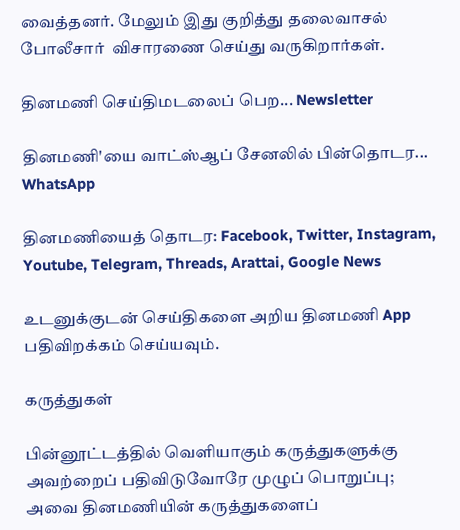வைத்தனர். மேலும் இது குறித்து தலைவாசல் போலீசார்  விசாரணை செய்து வருகிறார்கள்.

தினமணி செய்திமடலைப் பெற... Newsletter

தினமணி'யை வாட்ஸ்ஆப் சேனலில் பின்தொடர... WhatsApp

தினமணியைத் தொடர: Facebook, Twitter, Instagram, Youtube, Telegram, Threads, Arattai, Google News

உடனுக்குடன் செய்திகளை அறிய தினமணி App பதிவிறக்கம் செய்யவும்.

கருத்துகள்

பின்னூட்டத்தில் வெளியாகும் கருத்துகளுக்கு அவற்றைப் பதிவிடுவோரே முழுப் பொறுப்பு; அவை தினமணியின் கருத்துகளைப்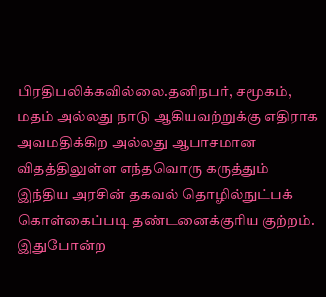பிரதிபலிக்கவில்லை.தனிநபர், சமூகம், மதம் அல்லது நாடு ஆகியவற்றுக்கு எதிராக அவமதிக்கிற அல்லது ஆபாசமான விதத்திலுள்ள எந்தவொரு கருத்தும் இந்திய அரசின் தகவல் தொழில்நுட்பக் கொள்கைப்படி தண்டனைக்குரிய குற்றம். இதுபோன்ற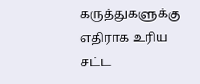கருத்துகளுக்கு எதிராக உரிய சட்ட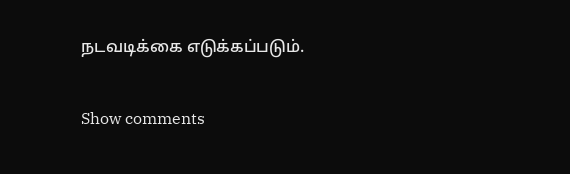நடவடிக்கை எடுக்கப்படும்.

Show comments